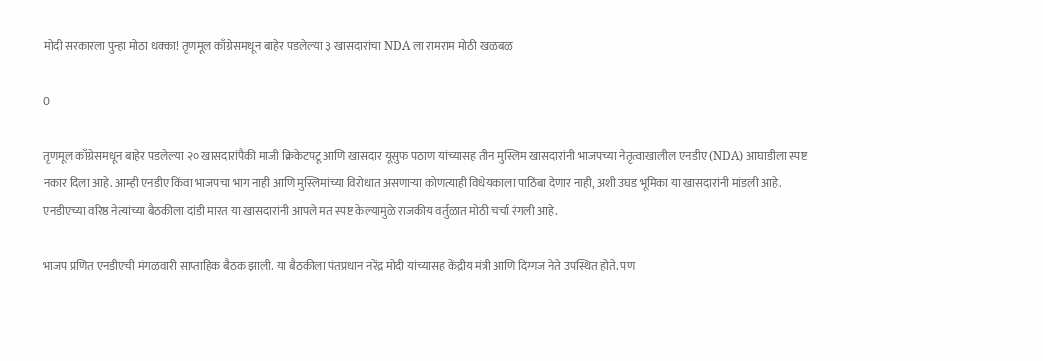मोदी सरकारला पुन्हा मोठा धक्का! तृणमूल काँग्रेसमधून बाहेर पडलेल्या ३ खासदारांचा NDA ला रामराम मोठी खळबळ

0

तृणमूल काँग्रेसमधून बाहेर पडलेल्या २० खासदारांपैकी माजी क्रिकेटपटू आणि खासदार यूसुफ पठाण यांच्यासह तीन मुस्लिम खासदारांनी भाजपच्या नेतृत्वाखालील एनडीए (NDA) आघाडीला स्पष्ट नकार दिला आहे. आम्ही एनडीए किंवा भाजपचा भाग नाही आणि मुस्लिमांच्या विरोधात असणाऱ्या कोणत्याही विधेयकाला पाठिंबा देणार नाही, अशी उघड भूमिका या खासदारांनी मांडली आहे. एनडीएच्या वरिष्ठ नेत्यांच्या बैठकीला दांडी मारत या खासदारांनी आपले मत स्पष्ट केल्यामुळे राजकीय वर्तुळात मोठी चर्चा रंगली आहे.

भाजप प्रणित एनडीएची मंगळवारी साप्ताहिक बैठक झाली. या बैठकीला पंतप्रधान नरेंद्र मोदी यांच्यासह केंद्रीय मंत्री आणि दिग्गज नेते उपस्थित होते. पण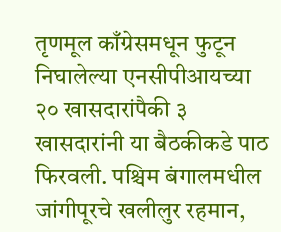तृणमूल काँग्रेसमधून फुटून निघालेल्या एनसीपीआयच्या २० खासदारांपैकी ३ खासदारांनी या बैठकीकडे पाठ फिरवली. पश्चिम बंगालमधील जांगीपूरचे खलीलुर रहमान,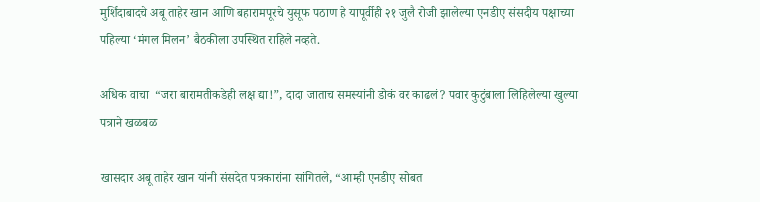मुर्शिदाबादचे अबू ताहेर खान आणि बहारामपूरचे युसूफ पठाण हे यापूर्वीही २१ जुलै रोजी झालेल्या एनडीए संसदीय पक्षाच्या पहिल्या ‘मंगल मिलन’ बैठकीला उपस्थित राहिले नव्हते.

अधिक वाचा  “जरा बारामतीकडेही लक्ष द्या!”, दादा जाताच समस्यांनी डोकं वर काढलं? पवार कुटुंबाला लिहिलेल्या खुल्या पत्राने खळबळ

खासदार अबू ताहेर खान यांनी संसदेत पत्रकारांना सांगितले, “आम्ही एनडीए सोबत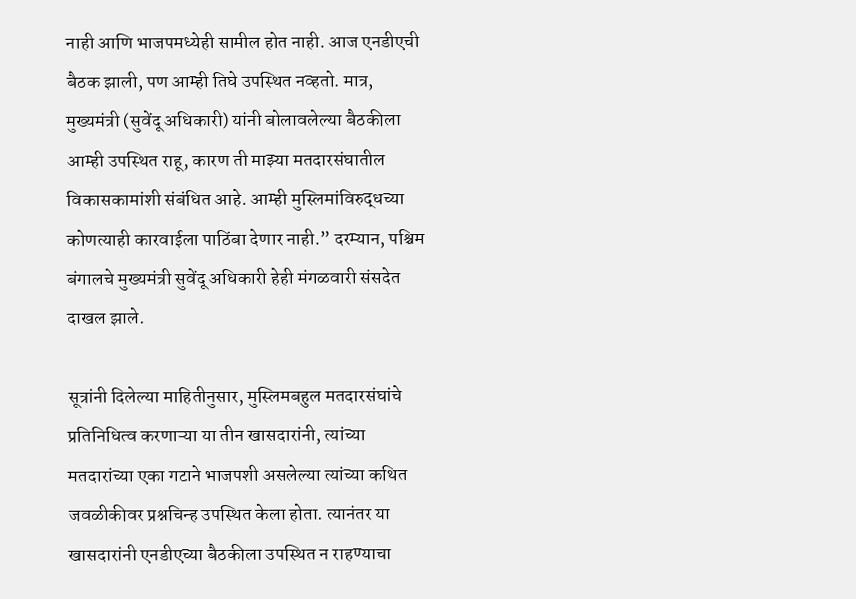नाही आणि भाजपमध्येही सामील होत नाही. आज एनडीएची बैठक झाली, पण आम्ही तिघे उपस्थित नव्हतो. मात्र, मुख्यमंत्री (सुवेंदू अधिकारी) यांनी बोलावलेल्या बैठकीला आम्ही उपस्थित राहू, कारण ती माझ्या मतदारसंघातील विकासकामांशी संबंधित आहे. आम्ही मुस्लिमांविरुद्धच्या कोणत्याही कारवाईला पाठिंबा देणार नाही.” दरम्यान, पश्चिम बंगालचे मुख्यमंत्री सुवेंदू अधिकारी हेही मंगळवारी संसदेत दाखल झाले.

सूत्रांनी दिलेल्या माहितीनुसार, मुस्लिमबहुल मतदारसंघांचे प्रतिनिधित्व करणाऱ्या या तीन खासदारांनी, त्यांच्या मतदारांच्या एका गटाने भाजपशी असलेल्या त्यांच्या कथित जवळीकीवर प्रश्नचिन्ह उपस्थित केला होता. त्यानंतर या खासदारांनी एनडीएच्या बैठकीला उपस्थित न राहण्याचा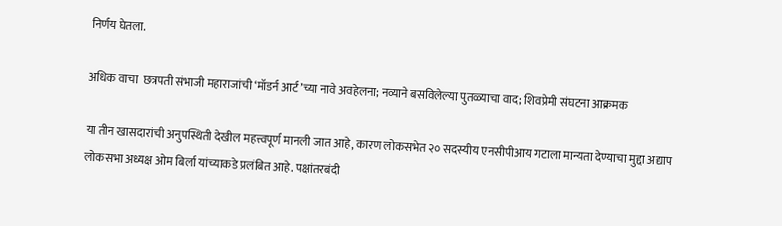निर्णय घेतला.

अधिक वाचा  छत्रपती संभाजी महाराजांची ‘मॉडर्न आर्ट’च्या नावे अवहेलना; नव्याने बसविलेल्या पुतळ्याचा वाद; शिवप्रेमी संघटना आक्रमक

या तीन खासदारांची अनुपस्थिती देखील महत्त्वपूर्ण मानली जात आहे, कारण लोकसभेत २० सदस्यीय एनसीपीआय गटाला मान्यता देण्याचा मुद्दा अद्याप लोकसभा अध्यक्ष ओम बिर्ला यांच्याकडे प्रलंबित आहे. पक्षांतरबंदी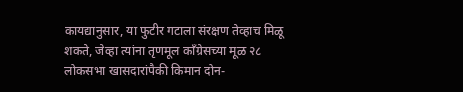कायद्यानुसार, या फुटीर गटाला संरक्षण तेव्हाच मिळू शकते, जेव्हा त्यांना तृणमूल काँग्रेसच्या मूळ २८ लोकसभा खासदारांपैकी किमान दोन-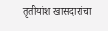तृतीयांश खासदारांचा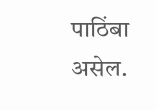पाठिंबा असेल.